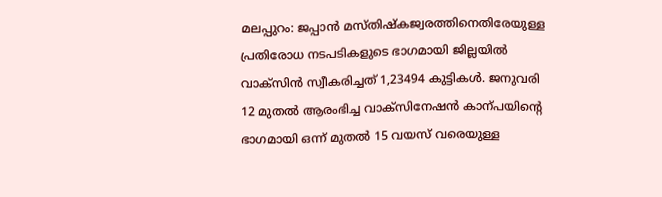മലപ്പുറം: ജപ്പാൻ മസ്തിഷ്കജ്വരത്തിനെതിരേയുള്ള പ്രതിരോധ നടപടികളുടെ ഭാഗമായി ജില്ലയിൽ വാക്സിൻ സ്വീകരിച്ചത് 1,23494 കുട്ടികൾ. ജനുവരി 12 മുതൽ ആരംഭിച്ച വാക്സിനേഷൻ കാന്പയിന്റെ ഭാഗമായി ഒന്ന് മുതൽ 15 വയസ് വരെയുള്ള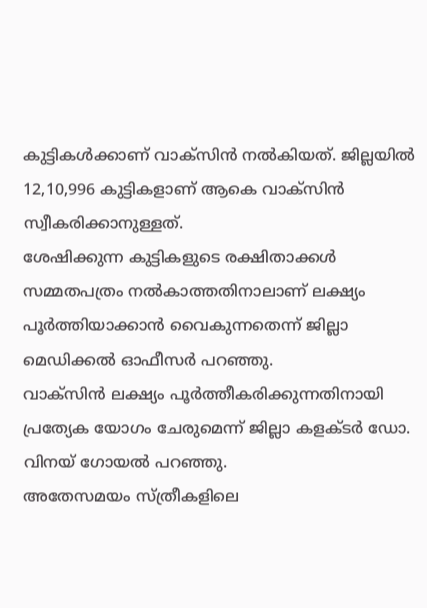കുട്ടികൾക്കാണ് വാക്സിൻ നൽകിയത്. ജില്ലയിൽ 12,10,996 കുട്ടികളാണ് ആകെ വാക്സിൻ സ്വീകരിക്കാനുള്ളത്.
ശേഷിക്കുന്ന കുട്ടികളുടെ രക്ഷിതാക്കൾ സമ്മതപത്രം നൽകാത്തതിനാലാണ് ലക്ഷ്യം പൂർത്തിയാക്കാൻ വൈകുന്നതെന്ന് ജില്ലാ മെഡിക്കൽ ഓഫീസർ പറഞ്ഞു.
വാക്സിൻ ലക്ഷ്യം പൂർത്തീകരിക്കുന്നതിനായി പ്രത്യേക യോഗം ചേരുമെന്ന് ജില്ലാ കളക്ടർ ഡോ. വിനയ് ഗോയൽ പറഞ്ഞു.
അതേസമയം സ്ത്രീകളിലെ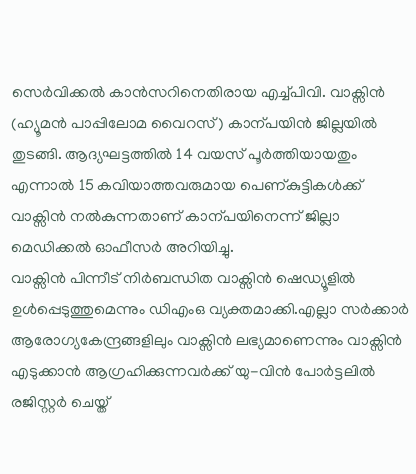സെർവിക്കൽ കാൻസറിനെതിരായ എച്ച്പിവി. വാക്സിൻ (ഹ്യൂമൻ പാപ്പിലോമ വൈറസ്) കാന്പയിൻ ജില്ലയിൽ തുടങ്ങി. ആദ്യഘട്ടത്തിൽ 14 വയസ് പൂർത്തിയായതും എന്നാൽ 15 കവിയാത്തവരുമായ പെണ്കുട്ടികൾക്ക് വാക്സിൻ നൽകുന്നതാണ് കാന്പയിനെന്ന് ജില്ലാ മെഡിക്കൽ ഓഫീസർ അറിയിച്ചു.
വാക്സിൻ പിന്നീട് നിർബന്ധിത വാക്സിൻ ഷെഡ്യൂളിൽ ഉൾപ്പെടുത്തുമെന്നും ഡിഎംഒ വ്യക്തമാക്കി.എല്ലാ സർക്കാർ ആരോഗ്യകേന്ദ്രങ്ങളിലും വാക്സിൻ ലഭ്യമാണെന്നും വാക്സിൻ എടുക്കാൻ ആഗ്രഹിക്കുന്നവർക്ക് യു-വിൻ പോർട്ടലിൽ രജിസ്റ്റർ ചെയ്ത്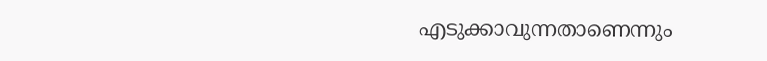എടുക്കാവുന്നതാണെന്നും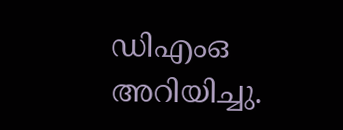ഡിഎംഒ അറിയിച്ചു.